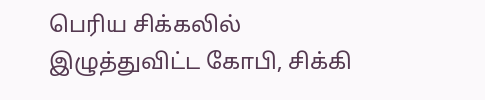பெரிய சிக்கலில் இழுத்துவிட்ட கோபி, சிக்கி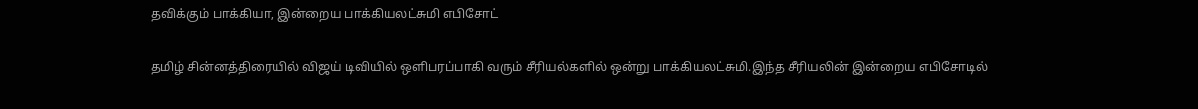தவிக்கும் பாக்கியா, இன்றைய பாக்கியலட்சுமி எபிசோட்

தமிழ் சின்னத்திரையில் விஜய் டிவியில் ஒளிபரப்பாகி வரும் சீரியல்களில் ஒன்று பாக்கியலட்சுமி.இந்த சீரியலின் இன்றைய எபிசோடில்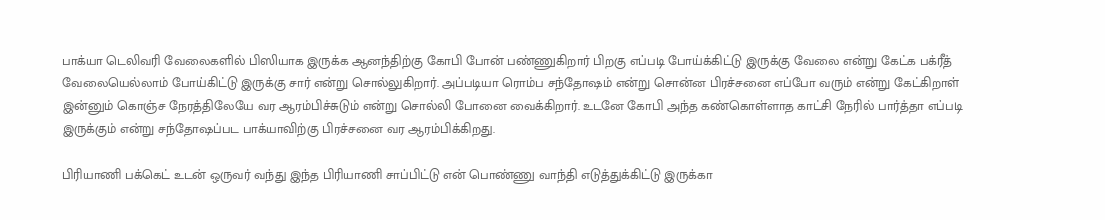பாக்யா டெலிவரி வேலைகளில் பிஸியாக இருக்க ஆனந்திற்கு கோபி போன் பண்ணுகிறார் பிறகு எப்படி போய்க்கிட்டு இருக்கு வேலை என்று கேட்க பக்ரீத் வேலையெல்லாம் போய்கிட்டு இருக்கு சார் என்று சொல்லுகிறார். அப்படியா ரொம்ப சந்தோஷம் என்று சொன்ன பிரச்சனை எப்போ வரும் என்று கேட்கிறாள் இன்னும் கொஞ்ச நேரத்திலேயே வர ஆரம்பிச்சுடும் என்று சொல்லி போனை வைக்கிறார். உடனே கோபி அந்த கண்கொள்ளாத காட்சி நேரில் பார்த்தா எப்படி இருக்கும் என்று சந்தோஷப்பட பாக்யாவிற்கு பிரச்சனை வர ஆரம்பிக்கிறது.

பிரியாணி பக்கெட் உடன் ஒருவர் வந்து இந்த பிரியாணி சாப்பிட்டு என் பொண்ணு வாந்தி எடுத்துக்கிட்டு இருக்கா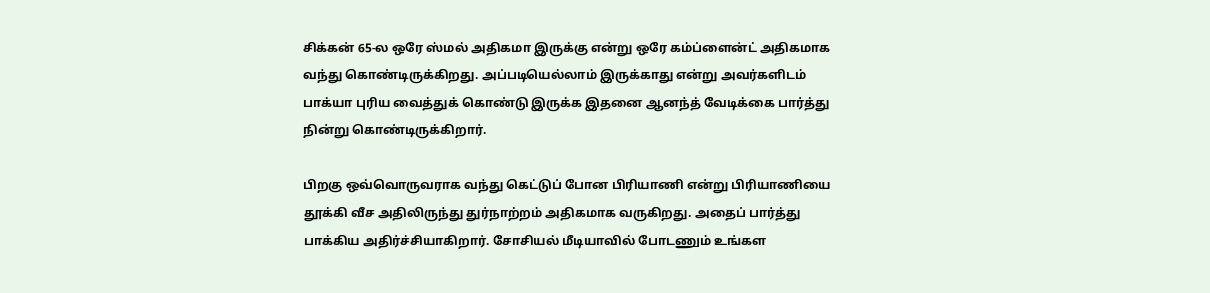சிக்கன் 65-ல ஒரே ஸ்மல் அதிகமா இருக்கு என்று ஒரே கம்ப்ளைன்ட் அதிகமாக வந்து கொண்டிருக்கிறது. அப்படியெல்லாம் இருக்காது என்று அவர்களிடம் பாக்யா புரிய வைத்துக் கொண்டு இருக்க இதனை ஆனந்த் வேடிக்கை பார்த்து நின்று கொண்டிருக்கிறார்.

பிறகு ஒவ்வொருவராக வந்து கெட்டுப் போன பிரியாணி என்று பிரியாணியை தூக்கி வீச அதிலிருந்து துர்நாற்றம் அதிகமாக வருகிறது. அதைப் பார்த்து பாக்கிய அதிர்ச்சியாகிறார். சோசியல் மீடியாவில் போடணும் உங்கள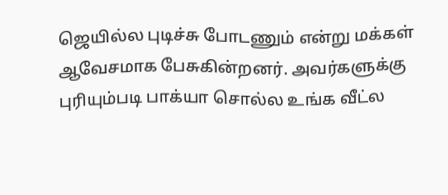ஜெயில்ல புடிச்சு போடணும் என்று மக்கள் ஆவேசமாக பேசுகின்றனர். அவர்களுக்கு புரியும்படி பாக்யா சொல்ல உங்க வீட்ல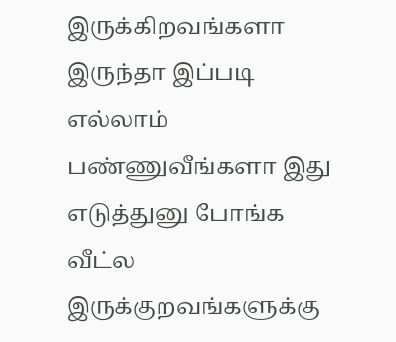இருக்கிறவங்களா இருந்தா இப்படி எல்லாம் பண்ணுவீங்களா இது எடுத்துனு போங்க வீட்ல இருக்குறவங்களுக்கு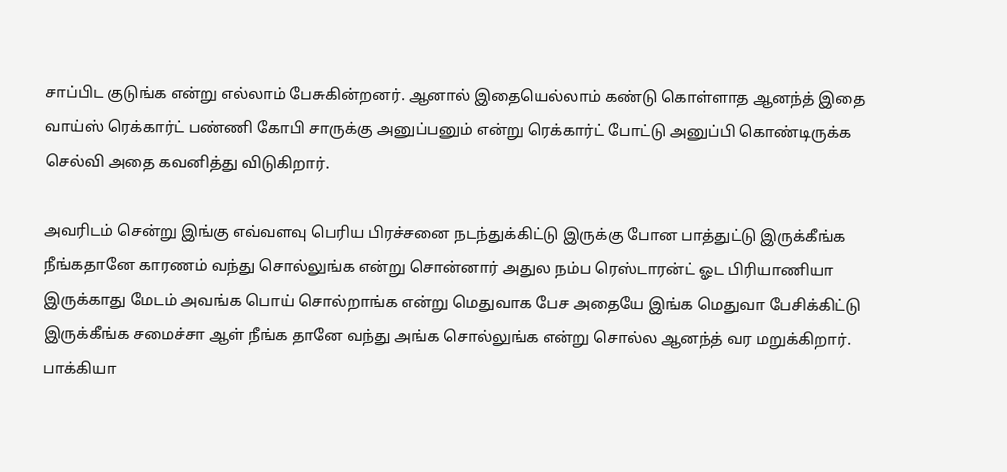சாப்பிட குடுங்க என்று எல்லாம் பேசுகின்றனர். ஆனால் இதையெல்லாம் கண்டு கொள்ளாத ஆனந்த் இதை வாய்ஸ் ரெக்கார்ட் பண்ணி கோபி சாருக்கு அனுப்பனும் என்று ரெக்கார்ட் போட்டு அனுப்பி கொண்டிருக்க செல்வி அதை கவனித்து விடுகிறார்.

அவரிடம் சென்று இங்கு எவ்வளவு பெரிய பிரச்சனை நடந்துக்கிட்டு இருக்கு போன பாத்துட்டு இருக்கீங்க நீங்கதானே காரணம் வந்து சொல்லுங்க என்று சொன்னார் அதுல நம்ப ரெஸ்டாரன்ட் ஓட பிரியாணியா இருக்காது மேடம் அவங்க பொய் சொல்றாங்க என்று மெதுவாக பேச அதையே இங்க மெதுவா பேசிக்கிட்டு இருக்கீங்க சமைச்சா ஆள் நீங்க தானே வந்து அங்க சொல்லுங்க என்று சொல்ல ஆனந்த் வர மறுக்கிறார். பாக்கியா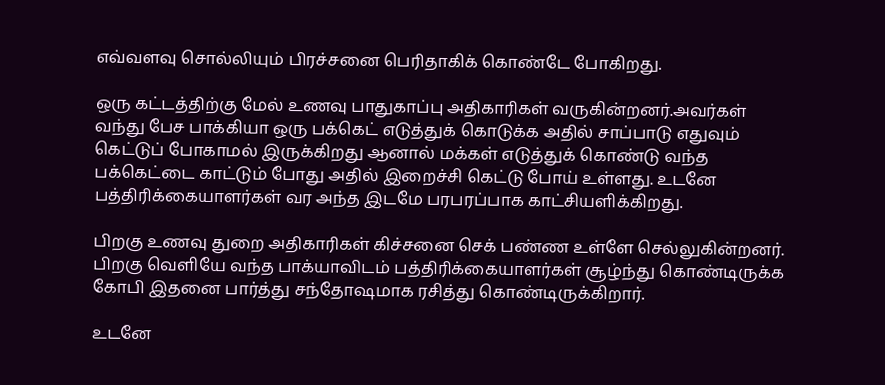எவ்வளவு சொல்லியும் பிரச்சனை பெரிதாகிக் கொண்டே போகிறது.

ஒரு கட்டத்திற்கு மேல் உணவு பாதுகாப்பு அதிகாரிகள் வருகின்றனர்.அவர்கள் வந்து பேச பாக்கியா ஒரு பக்கெட் எடுத்துக் கொடுக்க அதில் சாப்பாடு எதுவும் கெட்டுப் போகாமல் இருக்கிறது ஆனால் மக்கள் எடுத்துக் கொண்டு வந்த பக்கெட்டை காட்டும் போது அதில் இறைச்சி கெட்டு போய் உள்ளது. உடனே பத்திரிக்கையாளர்கள் வர அந்த இடமே பரபரப்பாக காட்சியளிக்கிறது.

பிறகு உணவு துறை அதிகாரிகள் கிச்சனை செக் பண்ண உள்ளே செல்லுகின்றனர். பிறகு வெளியே வந்த பாக்யாவிடம் பத்திரிக்கையாளர்கள் சூழ்ந்து கொண்டிருக்க கோபி இதனை பார்த்து சந்தோஷமாக ரசித்து கொண்டிருக்கிறார்.

உடனே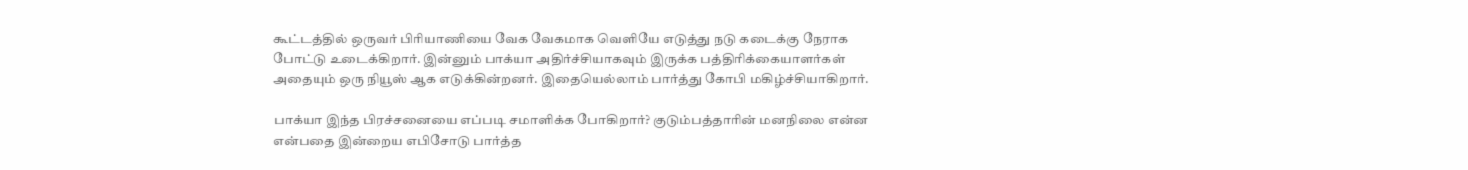கூட்டத்தில் ஒருவர் பிரியாணியை வேக வேகமாக வெளியே எடுத்து நடு கடைக்கு நேராக போட்டு உடைக்கிறார். இன்னும் பாக்யா அதிர்ச்சியாகவும் இருக்க பத்திரிக்கையாளர்கள் அதையும் ஒரு நியூஸ் ஆக எடுக்கின்றனர். இதையெல்லாம் பார்த்து கோபி மகிழ்ச்சியாகிறார்.

பாக்யா இந்த பிரச்சனையை எப்படி சமாளிக்க போகிறார்? குடும்பத்தாரின் மனநிலை என்ன என்பதை இன்றைய எபிசோடு பார்த்த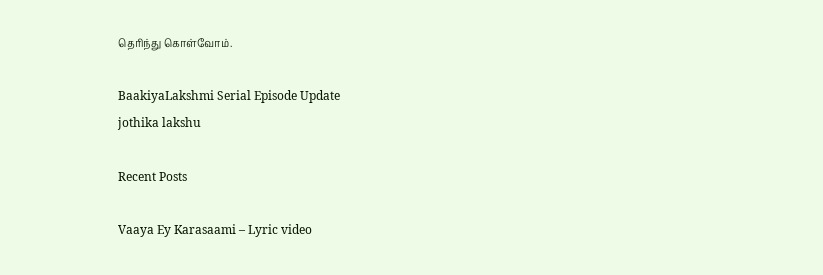தெரிந்து கொள்வோம்.

BaakiyaLakshmi Serial Episode Update
jothika lakshu

Recent Posts

Vaaya Ey Karasaami – Lyric video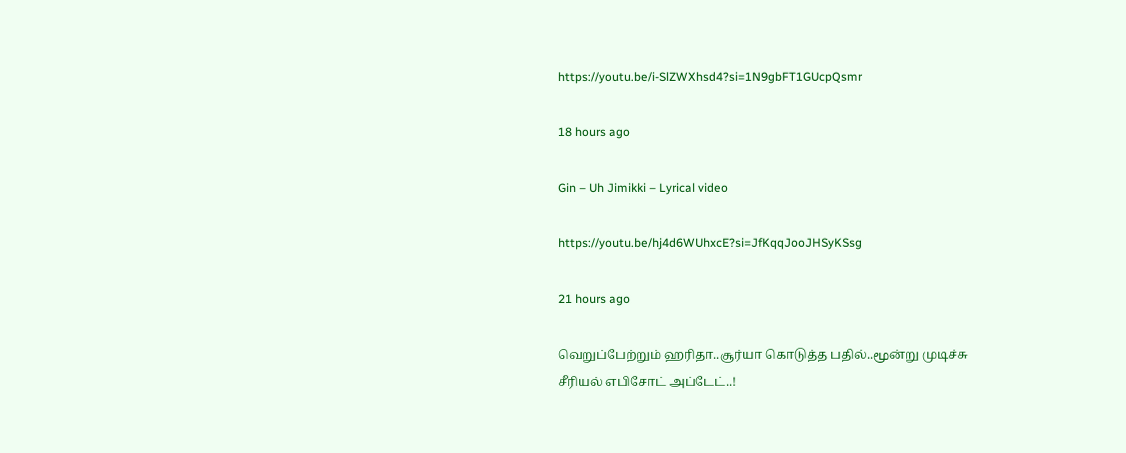https://youtu.be/i-SlZWXhsd4?si=1N9gbFT1GUcpQsmr

18 hours ago

Gin – Uh Jimikki – Lyrical video

https://youtu.be/hj4d6WUhxcE?si=JfKqqJooJHSyKSsg

21 hours ago

வெறுப்பேற்றும் ஹரிதா..சூர்யா கொடுத்த பதில்..மூன்று முடிச்சு சீரியல் எபிசோட் அப்டேட்..!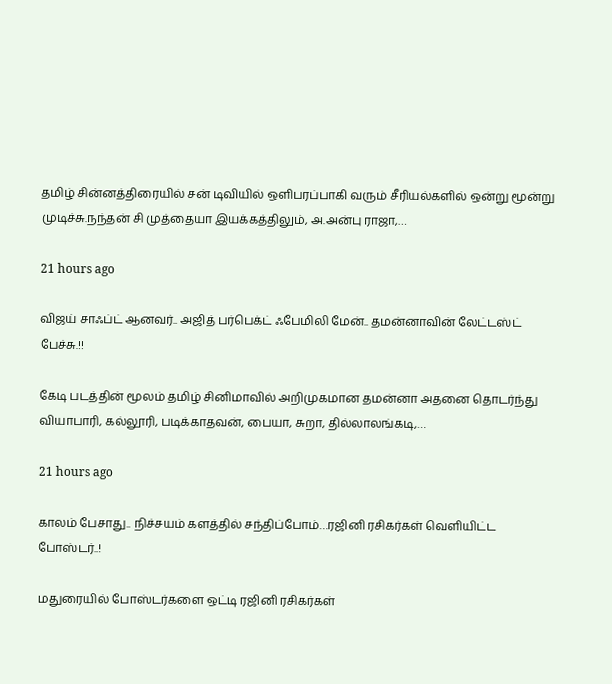தமிழ் சின்னத்திரையில் சன் டிவியில் ஒளிபரப்பாகி வரும் சீரியல்களில் ஒன்று மூன்று முடிச்சு.நந்தன் சி முத்தையா இயக்கத்திலும், அ.அன்பு ராஜா,…

21 hours ago

விஜய் சாஃப்ட் ஆனவர்.. அஜித் பர்பெக்ட் ஃபேமிலி மேன்.. தமன்னாவின் லேட்டஸ்ட் பேச்சு.!!

கேடி படத்தின் மூலம் தமிழ் சினிமாவில் அறிமுகமான தமன்னா அதனை தொடர்ந்து வியாபாரி, கல்லூரி, படிக்காதவன், பையா, சுறா, தில்லாலங்கடி,…

21 hours ago

காலம் பேசாது.. நிச்சயம் களத்தில் சந்திப்போம்…ரஜினி ரசிகர்கள் வெளியிட்ட போஸ்டர்..!

மதுரையில் போஸ்டர்களை ஒட்டி ரஜினி ரசிகர்கள்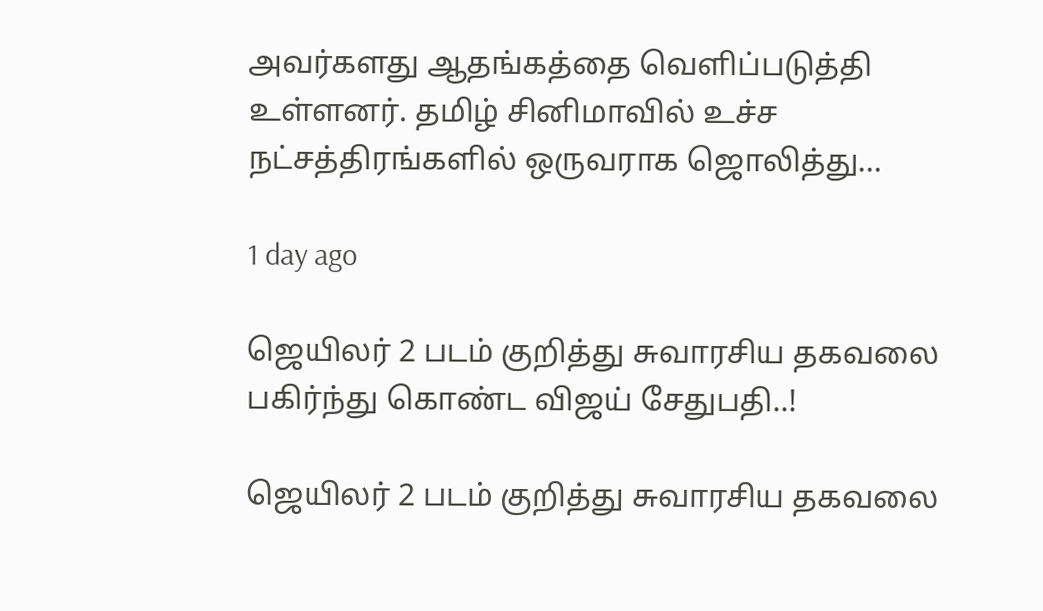அவர்களது ஆதங்கத்தை வெளிப்படுத்தி உள்ளனர். தமிழ் சினிமாவில் உச்ச நட்சத்திரங்களில் ஒருவராக ஜொலித்து…

1 day ago

ஜெயிலர் 2 படம் குறித்து சுவாரசிய தகவலை பகிர்ந்து கொண்ட விஜய் சேதுபதி..!

ஜெயிலர் 2 படம் குறித்து சுவாரசிய தகவலை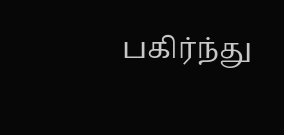பகிர்ந்து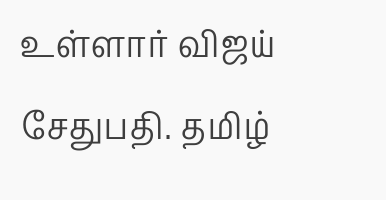உள்ளார் விஜய் சேதுபதி. தமிழ்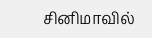சினிமாவில்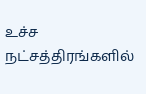உச்ச நட்சத்திரங்களில்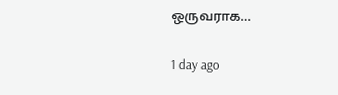ஒருவராக…

1 day ago